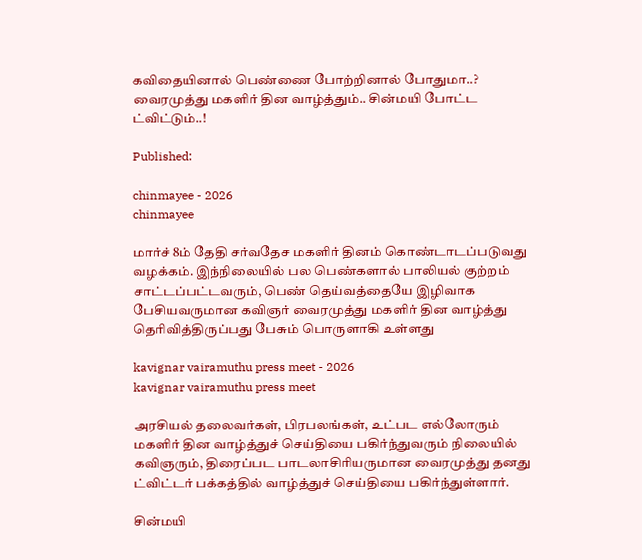கவிதையினால் பெண்ணை போற்றினால் போதுமா..? வைரமுத்து மகளிர் தின வாழ்த்தும்.. சின்மயி போட்ட ட்விட்டும்..!

Published:

chinmayee - 2026
chinmayee

மார்ச் 8ம் தேதி சர்வதேச மகளிர் தினம் கொண்டாடப்படுவது வழக்கம். இந்நிலையில் பல பெண்களால் பாலியல் குற்றம் சாட்டப்பட்டவரும், பெண் தெய்வத்தையே இழிவாக பேசியவருமான கவிஞர் வைரமுத்து மகளிர் தின வாழ்த்து தெரிவித்திருப்பது பேசும் பொருளாகி உள்ளது

kavignar vairamuthu press meet - 2026
kavignar vairamuthu press meet

அரசியல் தலைவர்கள், பிரபலங்கள், உட்பட எல்லோரும் மகளிர் தின வாழ்த்துச் செய்தியை பகிர்ந்துவரும் நிலையில் கவிஞரும், திரைப்பட பாடலாசிரியருமான வைரமுத்து தனது ட்விட்டர் பக்கத்தில் வாழ்த்துச் செய்தியை பகிர்ந்துள்ளார்.

சின்மயி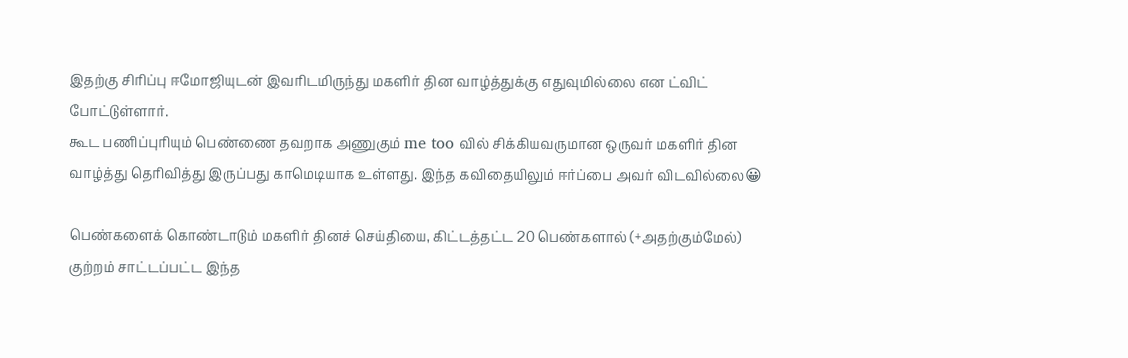இதற்கு சிரிப்பு ஈமோஜியுடன் இவரிடமிருந்து மகளிர் தின வாழ்த்துக்கு எதுவுமில்லை என ட்விட் போட்டுள்ளார்.
கூட பணிப்புரியும் பெண்ணை தவறாக அணுகும் me too வில் சிக்கியவருமான ஒருவர் மகளிர் தின வாழ்த்து தெரிவித்து இருப்பது காமெடியாக உள்ளது. இந்த கவிதையிலும் ஈர்ப்பை அவர் விடவில்லை😀

பெண்களைக் கொண்டாடும் மகளிர் தினச் செய்தியை, கிட்டத்தட்ட 20 பெண்களால் (+அதற்கும்மேல்) குற்றம் சாட்டப்பட்ட இந்த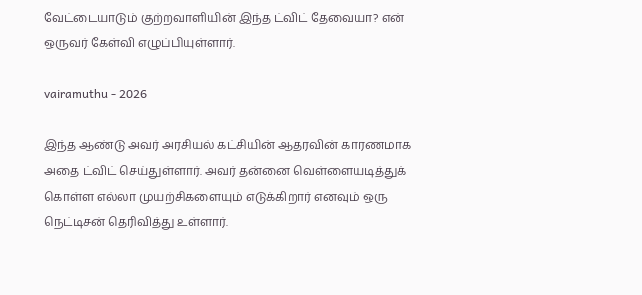வேட்டையாடும் குற்றவாளியின் இந்த ட்விட் தேவையா? என் ஒருவர் கேள்வி எழுப்பியுள்ளார்.

vairamuthu - 2026

இந்த ஆண்டு அவர் அரசியல் கட்சியின் ஆதரவின் காரணமாக அதை ட்விட் செய்துள்ளார். அவர் தன்னை வெள்ளையடித்துக் கொள்ள எல்லா முயற்சிகளையும் எடுக்கிறார் எனவும் ஒரு நெட்டிசன் தெரிவித்து உள்ளார்.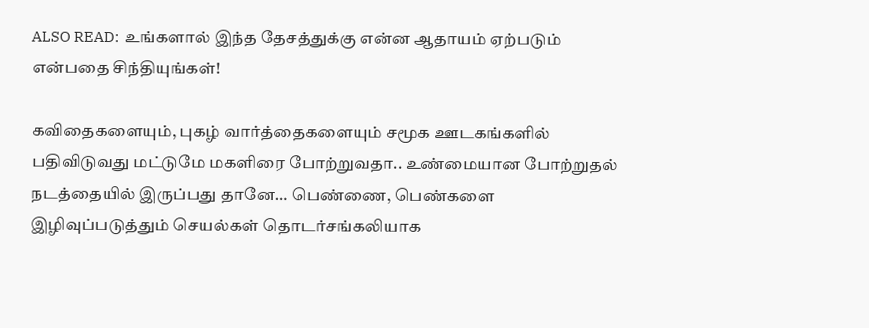ALSO READ:  உங்களால் இந்த தேசத்துக்கு என்ன ஆதாயம் ஏற்படும் என்பதை சிந்தியுங்கள்!

கவிதைகளையும், புகழ் வார்த்தைகளையும் சமூக ஊடகங்களில் பதிவிடுவது மட்டுமே மகளிரை போற்றுவதா.. உண்மையான போற்றுதல் நடத்தையில் இருப்பது தானே… பெண்ணை, பெண்களை இழிவுப்படுத்தும் செயல்கள் தொடர்சங்கலியாக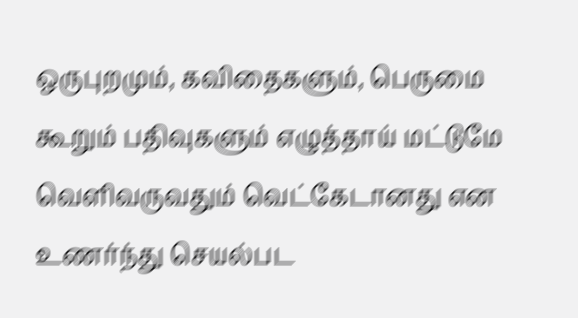ஒருபுறமும், கவிதைகளும், பெருமை கூறும் பதிவுகளும் எழுத்தாய் மட்டுமே வெளிவருவதும் வெட்கேடானது என உணர்ந்து செயல்பட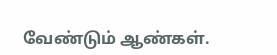வேண்டும் ஆண்கள்.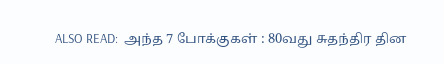ALSO READ:  அந்த 7 போக்குகள் : 80வது சுதந்திர தின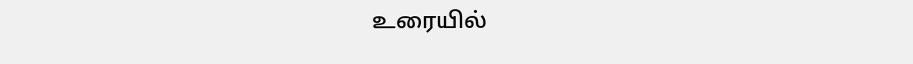உரையில்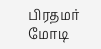பிரதமர் மோடி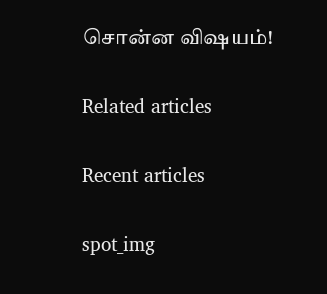சொன்ன விஷயம்!

Related articles

Recent articles

spot_img